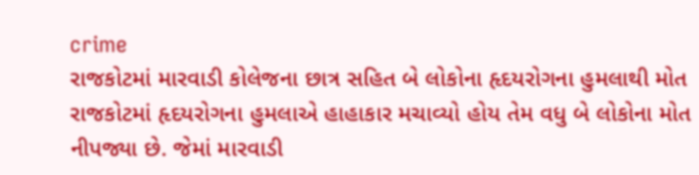crime
રાજકોટમાં મારવાડી કોલેજના છાત્ર સહિત બે લોકોના હૃદયરોગના હુમલાથી મોત
રાજકોટમાં હૃદયરોગના હુમલાએ હાહાકાર મચાવ્યો હોય તેમ વધુ બે લોકોના મોત નીપજ્યા છે. જેમાં મારવાડી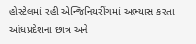હોસ્ટેલમાં રહી એન્જિનિયરીંગમાં અભ્યાસ કરતા આંધપ્રદેશના છાત્ર અને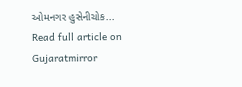ઓમનગર હુસેનીચોક...
Read full article on Gujaratmirror